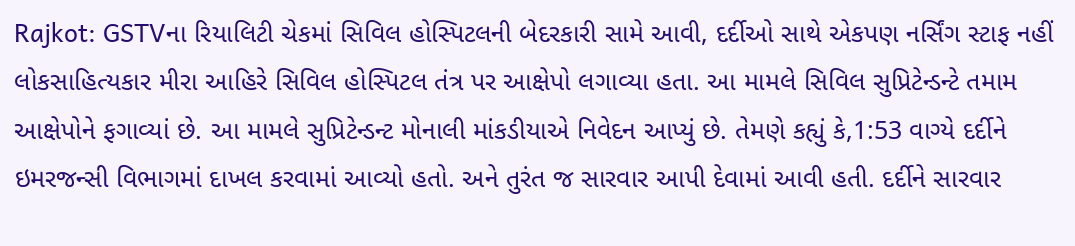Rajkot: GSTVના રિયાલિટી ચેકમાં સિવિલ હોસ્પિટલની બેદરકારી સામે આવી, દર્દીઓ સાથે એકપણ નર્સિંગ સ્ટાફ નહીં
લોકસાહિત્યકાર મીરા આહિરે સિવિલ હોસ્પિટલ તંત્ર પર આક્ષેપો લગાવ્યા હતા. આ મામલે સિવિલ સુપ્રિટેન્ડન્ટે તમામ આક્ષેપોને ફગાવ્યાં છે. આ મામલે સુપ્રિટેન્ડન્ટ મોનાલી માંકડીયાએ નિવેદન આપ્યું છે. તેમણે કહ્યું કે,1:53 વાગ્યે દર્દીને ઇમરજન્સી વિભાગમાં દાખલ કરવામાં આવ્યો હતો. અને તુરંત જ સારવાર આપી દેવામાં આવી હતી. દર્દીને સારવાર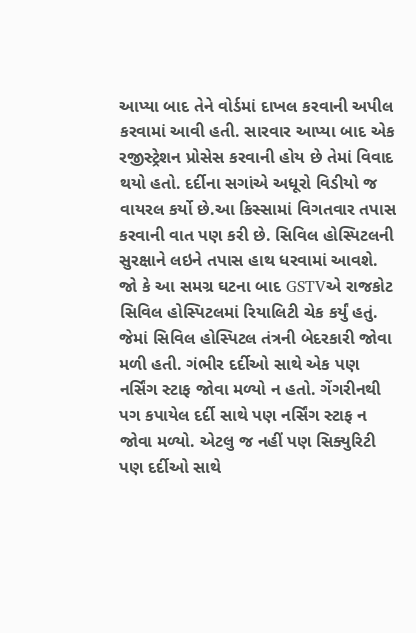આપ્યા બાદ તેને વોર્ડમાં દાખલ કરવાની અપીલ કરવામાં આવી હતી. સારવાર આપ્યા બાદ એક રજીસ્ટ્રેશન પ્રોસેસ કરવાની હોય છે તેમાં વિવાદ થયો હતો. દર્દીના સગાંએ અધૂરો વિડીયો જ વાયરલ કર્યો છે.આ કિસ્સામાં વિગતવાર તપાસ કરવાની વાત પણ કરી છે. સિવિલ હોસ્પિટલની સુરક્ષાને લઇને તપાસ હાથ ધરવામાં આવશે.
જો કે આ સમગ્ર ઘટના બાદ GSTVએ રાજકોટ સિવિલ હોસ્પિટલમાં રિયાલિટી ચેક કર્યું હતું. જેમાં સિવિલ હોસ્પિટલ તંત્રની બેદરકારી જોવા મળી હતી. ગંભીર દર્દીઓ સાથે એક પણ નર્સિંગ સ્ટાફ જોવા મળ્યો ન હતો. ગેંગરીનથી પગ કપાયેલ દર્દી સાથે પણ નર્સિંગ સ્ટાફ ન જોવા મળ્યો. એટલુ જ નહીં પણ સિક્યુરિટી પણ દર્દીઓ સાથે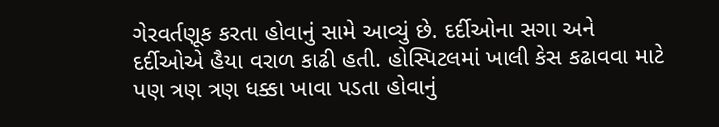ગેરવર્તણૂક કરતા હોવાનું સામે આવ્યું છે. દર્દીઓના સગા અને દર્દીઓએ હૈયા વરાળ કાઢી હતી. હોસ્પિટલમાં ખાલી કેસ કઢાવવા માટે પણ ત્રણ ત્રણ ધક્કા ખાવા પડતા હોવાનું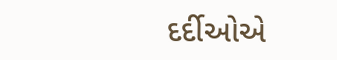દર્દીઓએ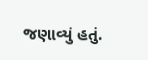જણાવ્યું હતું.